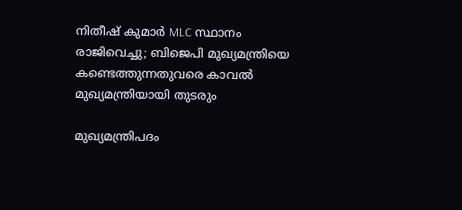നിതീഷ് കുമാർ MLC സ്ഥാനം രാജിവെച്ചു; ബിജെപി മുഖ്യമന്ത്രിയെ കണ്ടെത്തുന്നതുവരെ കാവൽ മുഖ്യമന്ത്രിയായി തുടരും

മുഖ്യമന്ത്രിപദം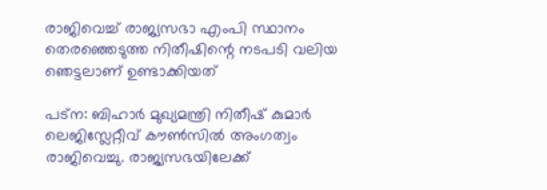രാജിവെച്ച് രാജ്യസഭാ എംപി സ്ഥാനം തെരഞ്ഞെടുത്ത നിതീഷിന്റെ നടപടി വലിയ ഞെട്ടലാണ് ഉണ്ടാക്കിയത്

പട്ന: ബിഹാർ മുഖ്യമന്ത്രി നിതീഷ് കുമാർ ലെജിസ്ലേറ്റീവ് കൗൺസിൽ അംഗത്വം രാജിവെച്ചു. രാജ്യസഭയിലേക്ക്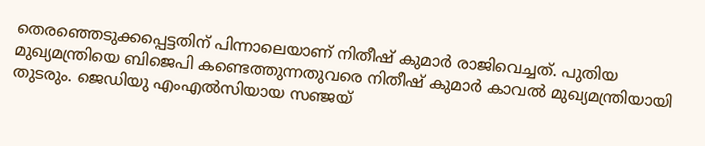തെരഞ്ഞെടുക്കപ്പെട്ടതിന് പിന്നാലെയാണ് നിതീഷ് കുമാർ രാജിവെച്ചത്. പുതിയ മുഖ്യമന്ത്രിയെ ബിജെപി കണ്ടെത്തുന്നതുവരെ നിതീഷ് കുമാർ കാവൽ മുഖ്യമന്ത്രിയായി തുടരും. ജെഡിയു എംഎൽസിയായ സഞ്ജയ്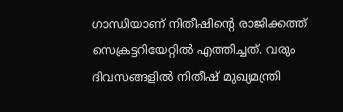ഗാന്ധിയാണ് നിതീഷിന്റെ രാജിക്കത്ത് സെക്രട്ടറിയേറ്റിൽ എത്തിച്ചത്. വരും ദിവസങ്ങളിൽ നിതീഷ് മുഖ്യമന്ത്രി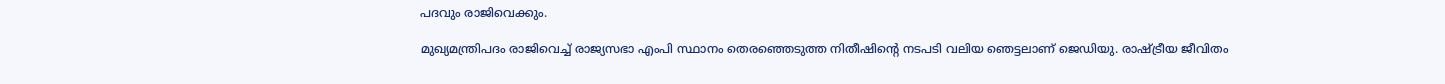പദവും രാജിവെക്കും.

മുഖ്യമന്ത്രിപദം രാജിവെച്ച് രാജ്യസഭാ എംപി സ്ഥാനം തെരഞ്ഞെടുത്ത നിതീഷിന്റെ നടപടി വലിയ ഞെട്ടലാണ് ജെഡിയു. രാഷ്ട്രീയ ജീവിതം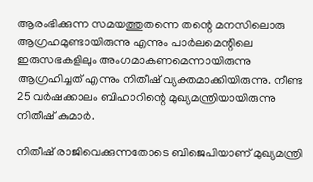ആരംഭിക്കുന്ന സമയത്തുതന്നെ തന്റെ മനസിലൊരു ആഗ്രഹമുണ്ടായിരുന്നു എന്നും പാർലമെന്റിലെ ഇരുസഭകളിലും അംഗമാകണമെന്നായിരുന്നു ആഗ്രഹിച്ചത് എന്നും നിതീഷ് വ്യക്തമാക്കിയിരുന്നു. നീണ്ട 25 വർഷക്കാലം ബിഹാറിന്റെ മുഖ്യമന്ത്രിയായിരുന്നു നിതീഷ് കുമാർ.

നിതീഷ് രാജിവെക്കുന്നതോടെ ബിജെപിയാണ് മുഖ്യമന്ത്രി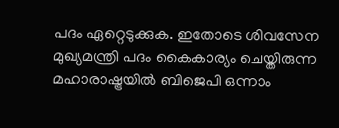പദം ഏറ്റെടുക്കുക. ഇതോടെ ശിവസേന മുഖ്യമന്ത്രി പദം കൈകാര്യം ചെയ്തിരുന്ന മഹാരാഷ്ട്രയില്‍ ബിജെപി ഒന്നാം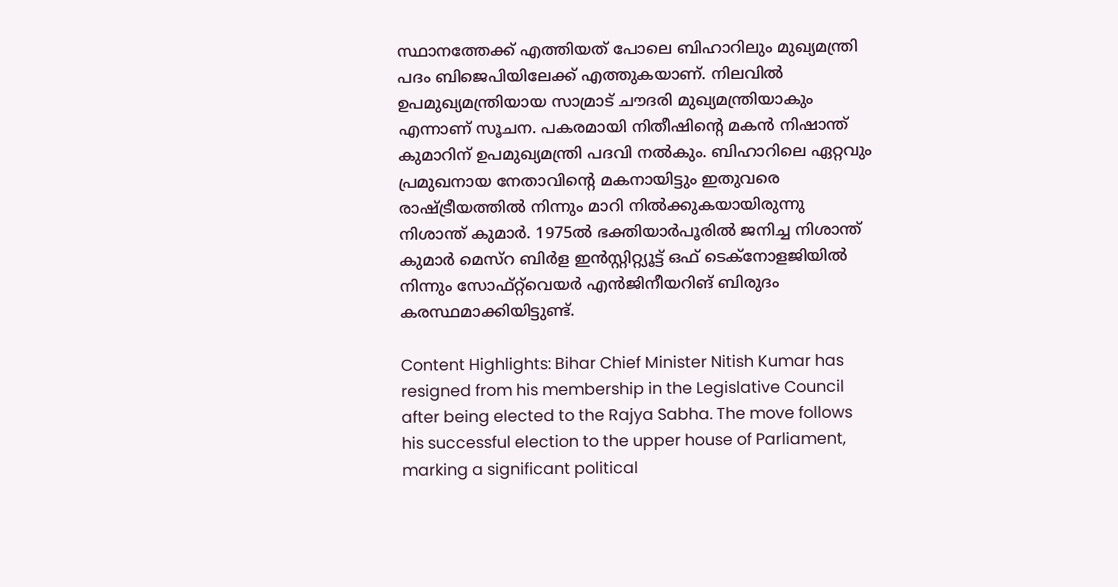സ്ഥാനത്തേക്ക് എത്തിയത് പോലെ ബിഹാറിലും മുഖ്യമന്ത്രി പദം ബിജെപിയിലേക്ക് എത്തുകയാണ്. നിലവിൽ ഉപമുഖ്യമന്ത്രിയായ സാമ്രാട് ചൗദരി മുഖ്യമന്ത്രിയാകും എന്നാണ് സൂചന. പകരമായി നിതീഷിന്റെ മകൻ നിഷാന്ത് കുമാറിന് ഉപമുഖ്യമന്ത്രി പദവി നൽകും. ബിഹാറിലെ ഏറ്റവും പ്രമുഖനായ നേതാവിന്റെ മകനായിട്ടും ഇതുവരെ രാഷ്ട്രീയത്തിൽ നിന്നും മാറി നിൽക്കുകയായിരുന്നു നിശാന്ത് കുമാർ. 1975ൽ ഭക്തിയാർപൂരിൽ ജനിച്ച നിശാന്ത് കുമാർ മെസ്‌റ ബിർള ഇൻസ്റ്റിറ്റ്യൂട്ട് ഒഫ് ടെക്‌നോളജിയിൽ നിന്നും സോഫ്റ്റ്‌വെയർ എൻജിനീയറിങ് ബിരുദം കരസ്ഥമാക്കിയിട്ടുണ്ട്.

Content Highlights: Bihar Chief Minister Nitish Kumar has resigned from his membership in the Legislative Council after being elected to the Rajya Sabha. The move follows his successful election to the upper house of Parliament, marking a significant political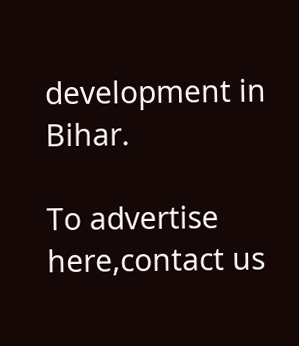development in Bihar.

To advertise here,contact us